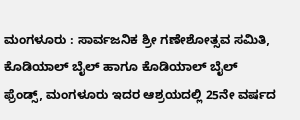ಮಂಗಳೂರು : ಸಾರ್ವಜನಿಕ ಶ್ರೀ ಗಣೇಶೋತ್ಸವ ಸಮಿತಿ, ಕೊಡಿಯಾಲ್ ಬೈಲ್ ಹಾಗೂ ಕೊಡಿಯಾಲ್ ಬೈಲ್ ಫ್ರೆಂಡ್ಸ್, ಮಂಗಳೂರು ಇದರ ಆಶ್ರಯದಲ್ಲಿ 25ನೇ ವರ್ಷದ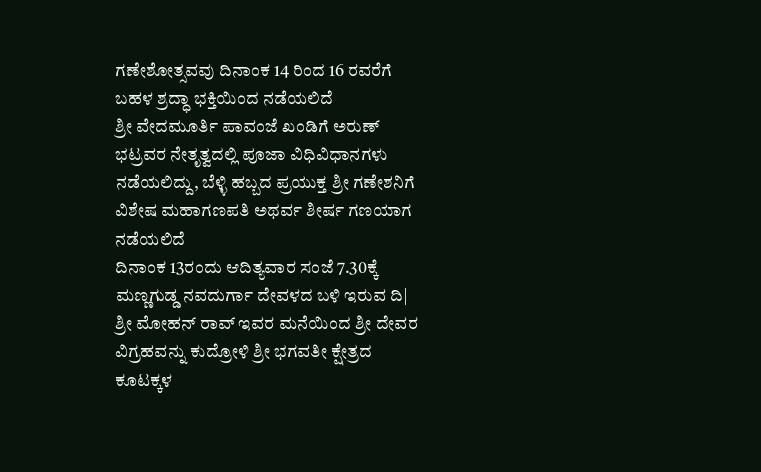ಗಣೇಶೋತ್ಸವವು ದಿನಾಂಕ 14 ರಿಂದ 16 ರವರೆಗೆ ಬಹಳ ಶ್ರದ್ಧಾ ಭಕ್ತಿಯಿಂದ ನಡೆಯಲಿದೆ
ಶ್ರೀ ವೇದಮೂರ್ತಿ ಪಾವಂಜೆ ಖಂಡಿಗೆ ಅರುಣ್ ಭಟ್ರವರ ನೇತೃತ್ವದಲ್ಲಿ ಪೂಜಾ ವಿಧಿವಿಧಾನಗಳು ನಡೆಯಲಿದ್ದು, ಬೆಳ್ಳಿ ಹಬ್ಬದ ಪ್ರಯುಕ್ತ ಶ್ರೀ ಗಣೇಶನಿಗೆ ವಿಶೇಷ ಮಹಾಗಣಪತಿ ಅಥರ್ವ ಶೀರ್ಷ ಗಣಯಾಗ ನಡೆಯಲಿದೆ
ದಿನಾಂಕ 13ರಂದು ಆದಿತ್ಯವಾರ ಸಂಜೆ 7.30ಕ್ಕೆ ಮಣ್ಣಗುಡ್ಡ ನವದುರ್ಗಾ ದೇವಳದ ಬಳಿ ಇರುವ ದಿ| ಶ್ರೀ ಮೋಹನ್ ರಾವ್ ಇವರ ಮನೆಯಿಂದ ಶ್ರೀ ದೇವರ ವಿಗ್ರಹವನ್ನು ಕುದ್ರೋಳಿ ಶ್ರೀ ಭಗವತೀ ಕ್ಷೇತ್ರದ ಕೂಟಕ್ಕಳ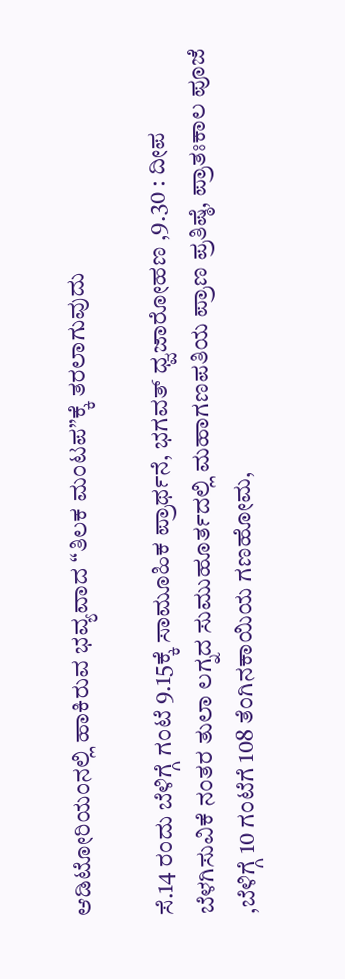ಆಡಿಟೋರಿಯಂನಲ್ಲಿ ಹಾಕಿರುವ ಭವ್ಯವಾದ “ತಿಲಕ ಮಂಟಪ”ಕ್ಕೆ ತರಲಾಗುವುದು

ಸೆ.14 ರಂದು ಬೆಳಿಗ್ಗೆ ಗಂಟೆ 9.15ಕ್ಕೆ ಸಾಮೂಹಿಕ ಪ್ರಾರ್ಥನೆ, ಭಗವತ್ ಧ್ವಜಾರೋಹಣ ,9.30 : ದೀಪ ಬೆಳಗಿಸುವಿಕೆ ನಂತರ ತುಲಾ ಲಗ್ನದ ಸುಮುಹೂರ್ತದಲ್ಲಿ ಮಹಾಗಣಪತಿಯ ಪ್ರಾಣ ಪ್ರತಿಷ್ಠೆ, ಪ್ರಾತಃಕಾಲ ಪೂಜೆ ,ಬೆಳಿಗ್ಗೆ 10 ಗಂಟೆಗೆ 108 ತೆಂಗಿನಕಾಯಿಯ ಗಣಹೋಮ,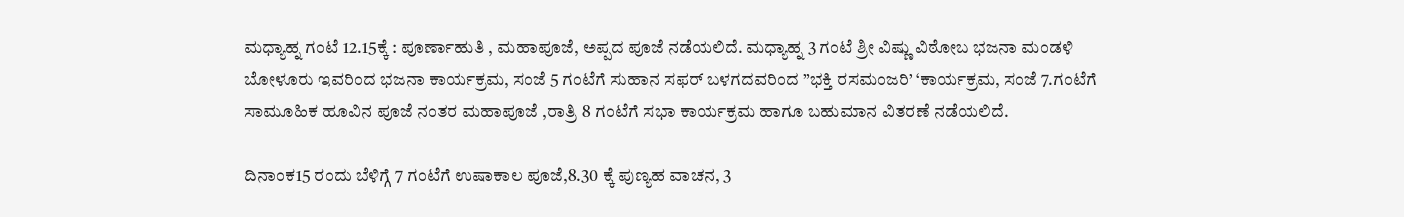ಮಧ್ಯಾಹ್ನ ಗಂಟೆ 12.15ಕ್ಕೆ : ಪೂರ್ಣಾಹುತಿ , ಮಹಾಪೂಜೆ, ಅಪ್ಪದ ಪೂಜೆ ನಡೆಯಲಿದೆ. ಮಧ್ಯಾಹ್ನ 3 ಗಂಟೆ ಶ್ರೀ ವಿಷ್ಣು ವಿಠೋಬ ಭಜನಾ ಮಂಡಳಿ ಬೋಳೂರು ಇವರಿಂದ ಭಜನಾ ಕಾರ್ಯಕ್ರಮ, ಸಂಜೆ 5 ಗಂಟೆಗೆ ಸುಹಾನ ಸಫರ್ ಬಳಗದವರಿಂದ ”ಭಕ್ತಿ ರಸಮಂಜರಿ’ ‘ಕಾರ್ಯಕ್ರಮ, ಸಂಜೆ 7.ಗಂಟೆಗೆ ಸಾಮೂಹಿಕ ಹೂವಿನ ಪೂಜೆ ನಂತರ ಮಹಾಪೂಜೆ ,ರಾತ್ರಿ 8 ಗಂಟೆಗೆ ಸಭಾ ಕಾರ್ಯಕ್ರಮ ಹಾಗೂ ಬಹುಮಾನ ವಿತರಣೆ ನಡೆಯಲಿದೆ.

ದಿನಾಂಕ15 ರಂದು ಬೆಳಿಗ್ಗೆ 7 ಗಂಟೆಗೆ ಉಷಾಕಾಲ ಪೂಜೆ,8.30 ಕ್ಕೆ ಪುಣ್ಯಹ ವಾಚನ, 3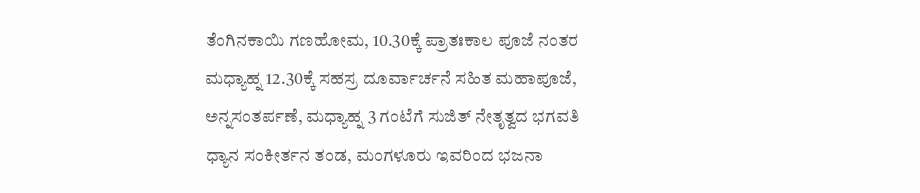ತೆಂಗಿನಕಾಯಿ ಗಣಹೋಮ, 10.30ಕ್ಕೆ ಪ್ರಾತಃಕಾಲ ಪೂಜೆ ನಂತರ ಮಧ್ಯಾಹ್ನ 12.30ಕ್ಕೆ ಸಹಸ್ರ ದೂರ್ವಾರ್ಚನೆ ಸಹಿತ ಮಹಾಪೂಜೆ, ಅನ್ನಸಂತರ್ಪಣೆ, ಮಧ್ಯಾಹ್ನ 3 ಗಂಟೆಗೆ ಸುಜಿತ್ ನೇತೃತ್ವದ ಭಗವತಿ ಧ್ಯಾನ ಸಂಕೀರ್ತನ ತಂಡ, ಮಂಗಳೂರು ಇವರಿಂದ ಭಜನಾ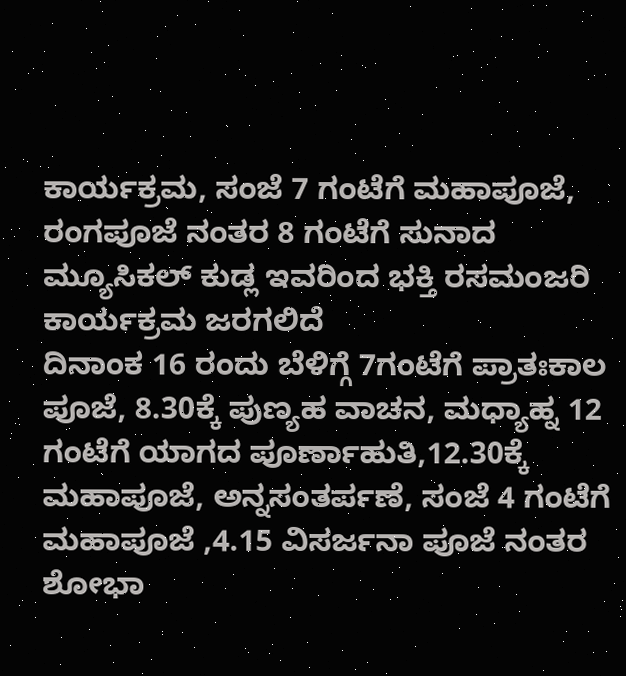ಕಾರ್ಯಕ್ರಮ, ಸಂಜೆ 7 ಗಂಟೆಗೆ ಮಹಾಪೂಜೆ, ರಂಗಪೂಜೆ ನಂತರ 8 ಗಂಟೆಗೆ ಸುನಾದ ಮ್ಯೂಸಿಕಲ್ ಕುಡ್ಲ ಇವರಿಂದ ಭಕ್ತಿ ರಸಮಂಜರಿ ಕಾರ್ಯಕ್ರಮ ಜರಗಲಿದೆ
ದಿನಾಂಕ 16 ರಂದು ಬೆಳಿಗ್ಗೆ 7ಗಂಟೆಗೆ ಪ್ರಾತಃಕಾಲ ಪೂಜೆ, 8.30ಕ್ಕೆ ಪುಣ್ಯಹ ವಾಚನ, ಮಧ್ಯಾಹ್ನ 12 ಗಂಟೆಗೆ ಯಾಗದ ಪೂರ್ಣಾಹುತಿ,12.30ಕ್ಕೆ ಮಹಾಪೂಜೆ, ಅನ್ನಸಂತರ್ಪಣೆ, ಸಂಜೆ 4 ಗಂಟೆಗೆ ಮಹಾಪೂಜೆ ,4.15 ವಿಸರ್ಜನಾ ಪೂಜೆ ನಂತರ ಶೋಭಾ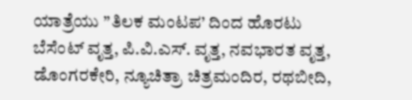ಯಾತ್ರೆಯು ”ತಿಲಕ ಮಂಟಪ’ ದಿಂದ ಹೊರಟು ಬೆಸೆಂಟ್ ವೃತ್ತ, ಪಿ.ವಿ.ಎಸ್. ವೃತ್ತ, ನವಭಾರತ ವೃತ್ತ, ಡೊಂಗರಕೇರಿ, ನ್ಯೂಚಿತ್ರಾ ಚಿತ್ರಮಂದಿರ, ರಥಬೀದಿ,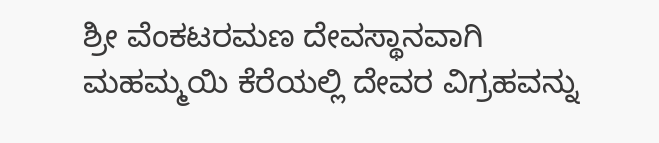ಶ್ರೀ ವೆಂಕಟರಮಣ ದೇವಸ್ಥಾನವಾಗಿ ಮಹಮ್ಮಯಿ ಕೆರೆಯಲ್ಲಿ ದೇವರ ವಿಗ್ರಹವನ್ನು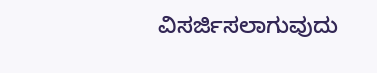ವಿಸರ್ಜಿಸಲಾಗುವುದು